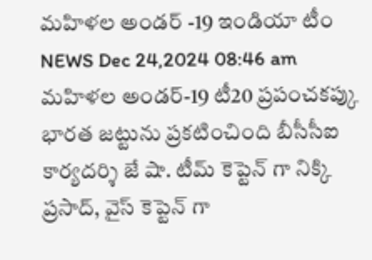మహిళల అండర్ -19 ఇండియా టీం
NEWS Dec 24,2024 08:46 am
మహిళల అండర్-19 టీ20 ప్రపంచకప్కు భారత జట్టును ప్రకటించింది బీసీసీఐ కార్యదర్శి జే షా. టీమ్ కెప్టెన్ గా నిక్కి ప్రసాద్, వైస్ కెప్టెన్ గా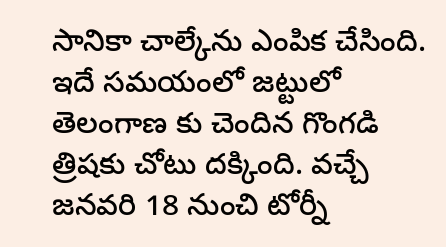సానికా చాల్కేను ఎంపిక చేసింది. ఇదే సమయంలో జట్టులో తెలంగాణ కు చెందిన గొంగడి త్రిషకు చోటు దక్కింది. వచ్చే జనవరి 18 నుంచి టోర్నీ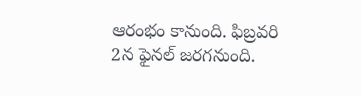ఆరంభం కానుంది. ఫిబ్రవరి 2న ఫైనల్ జరగనుంది.